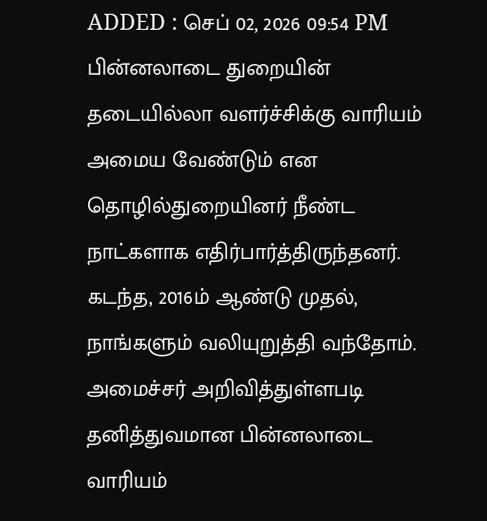ADDED : செப் 02, 2026 09:54 PM
பின்னலாடை துறையின் தடையில்லா வளர்ச்சிக்கு வாரியம் அமைய வேண்டும் என தொழில்துறையினர் நீண்ட நாட்களாக எதிர்பார்த்திருந்தனர். கடந்த, 2016ம் ஆண்டு முதல், நாங்களும் வலியுறுத்தி வந்தோம். அமைச்சர் அறிவித்துள்ளபடி தனித்துவமான பின்னலாடை வாரியம்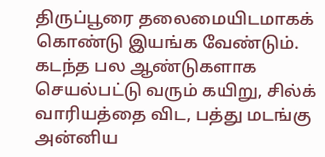திருப்பூரை தலைமையிடமாகக் கொண்டு இயங்க வேண்டும்.
கடந்த பல ஆண்டுகளாக செயல்பட்டு வரும் கயிறு, சில்க் வாரியத்தை விட, பத்து மடங்கு அன்னிய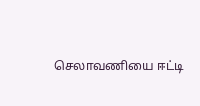செலாவணியை ஈட்டி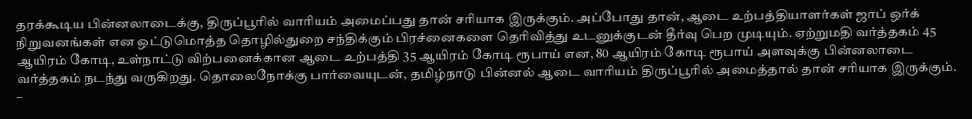தரக்கூடிய பின்னலாடைக்கு, திருப்பூரில் வாரியம் அமைப்பது தான் சரியாக இருக்கும். அப்போது தான், ஆடை உற்பத்தியாளர்கள் ஜாப் ஒர்க் நிறுவனங்கள் என ஒட்டுமொத்த தொழில்துறை சந்திக்கும் பிரச்னைகளை தெரிவித்து உடனுக்குடன் தீர்வு பெற முடியும். ஏற்றுமதி வர்த்தகம் 45 ஆயிரம் கோடி, உள்நாட்டு விற்பனைக்கான ஆடை உற்பத்தி 35 ஆயிரம் கோடி ரூபாய் என, 80 ஆயிரம் கோடி ரூபாய் அளவுக்கு பின்னலாடை வர்த்தகம் நடந்து வருகிறது. தொலைநோக்கு பார்வையுடன், தமிழ்நாடு பின்னல் ஆடை வாரியம் திருப்பூரில் அமைத்தால் தான் சரியாக இருக்கும்.
–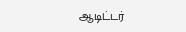ஆடிட்டர்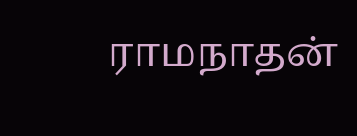ராமநாதன்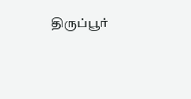திருப்பூர்